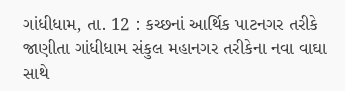ગાંધીધામ, તા. 12 : કચ્છનાં આર્થિક પાટનગર તરીકે
જાણીતા ગાંધીધામ સંકુલ મહાનગર તરીકેના નવા વાઘા સાથે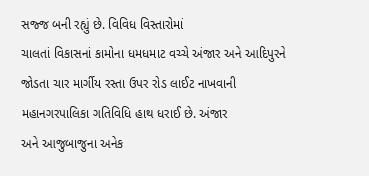સજ્જ બની રહ્યું છે. વિવિધ વિસ્તારોમાં
ચાલતાં વિકાસનાં કામોના ધમધમાટ વચ્ચે અંજાર અને આદિપુરને જોડતા ચાર માર્ગીય રસ્તા ઉપર રોડ લાઈટ નાખવાની મહાનગરપાલિકા ગતિવિધિ હાથ ધરાઈ છે. અંજાર
અને આજુબાજુના અનેક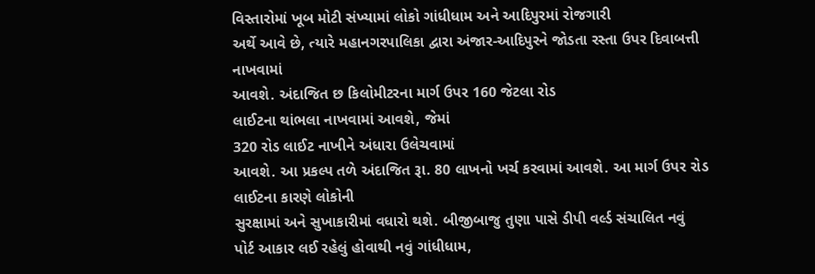વિસ્તારોમાં ખૂબ મોટી સંખ્યામાં લોકો ગાંધીધામ અને આદિપુરમાં રોજગારી
અર્થે આવે છે, ત્યારે મહાનગરપાલિકા દ્વારા અંજાર-આદિપુરને જોડતા રસ્તા ઉપર દિવાબત્તી નાખવામાં
આવશે. અંદાજિત છ કિલોમીટરના માર્ગ ઉપર 160 જેટલા રોડ
લાઈટના થાંભલા નાખવામાં આવશે, જેમાં
320 રોડ લાઈટ નાખીને અંધારા ઉલેચવામાં
આવશે. આ પ્રકલ્પ તળે અંદાજિત રૂા. 80 લાખનો ખર્ચ કરવામાં આવશે. આ માર્ગ ઉપર રોડ લાઈટના કારણે લોકોની
સુરક્ષામાં અને સુખાકારીમાં વધારો થશે. બીજીબાજુ તુણા પાસે ડીપી વર્લ્ડ સંચાલિત નવું
પોર્ટ આકાર લઈ રહેલું હોવાથી નવું ગાંધીધામ,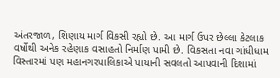અંતરજાળ, શિણાય માર્ગ વિકસી રહ્યો છે. આ માર્ગ ઉપર છેલ્લા કેટલાક વર્ષોથી અનેક રહેણાક વસાહતો નિર્માણ પામી છે. વિકસતા નવા ગાંધીધામ વિસ્તારમાં પણ મહાનગરપાલિકાએ પાયાની સવલતો આપવાની દિશામાં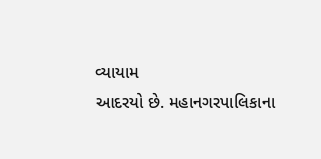વ્યાયામ
આદરયો છે. મહાનગરપાલિકાના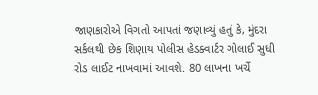જાણકારોએ વિગતો આપતાં જણાવ્યું હતું કે, મુંદરા સર્કલથી છેક શિણાય પોલીસ હેડક્વાર્ટર ગોલાઈ સુધી રોડ લાઈટ નાખવામાં આવશે. 80 લાખના ખર્ચે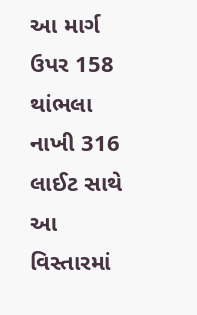આ માર્ગ ઉપર 158 થાંભલા નાખી 316 લાઈટ સાથે આ વિસ્તારમાં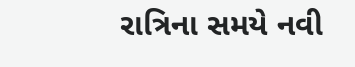રાત્રિના સમયે નવી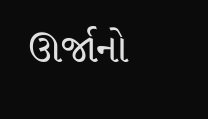ઊર્જાનો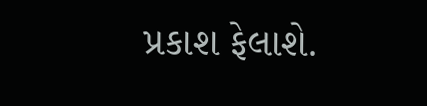પ્રકાશ ફેલાશે.